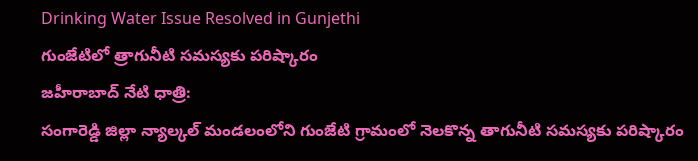Drinking Water Issue Resolved in Gunjethi
గుంజేటిలో త్రాగునీటి సమస్యకు పరిష్కారం
జహీరాబాద్ నేటి ధాత్రి:
సంగారెడ్డి జిల్లా న్యాల్కల్ మండలంలోని గుంజేటి గ్రామంలో నెలకొన్న తాగునీటి సమస్యకు పరిష్కారం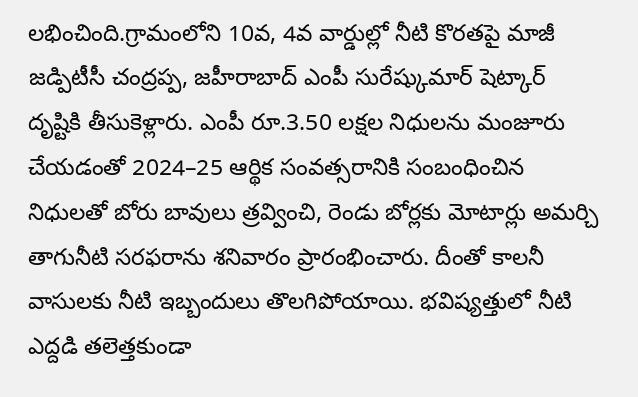లభించింది.గ్రామంలోని 10వ, 4వ వార్డుల్లో నీటి కొరతపై మాజీ జడ్పిటీసీ చంద్రప్ప, జహీరాబాద్ ఎంపీ సురేష్కుమార్ షెట్కార్ దృష్టికి తీసుకెళ్లారు. ఎంపీ రూ.3.50 లక్షల నిధులను మంజూరు చేయడంతో 2024–25 ఆర్థిక సంవత్సరానికి సంబంధించిన నిధులతో బోరు బావులు త్రవ్వించి, రెండు బోర్లకు మోటార్లు అమర్చి తాగునీటి సరఫరాను శనివారం ప్రారంభించారు. దీంతో కాలనీ వాసులకు నీటి ఇబ్బందులు తొలగిపోయాయి. భవిష్యత్తులో నీటి ఎద్దడి తలెత్తకుండా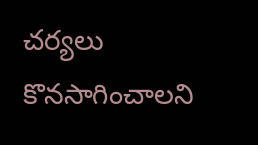చర్యలు కొనసాగించాలని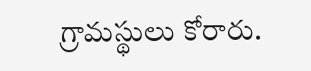గ్రామస్థులు కోరారు.